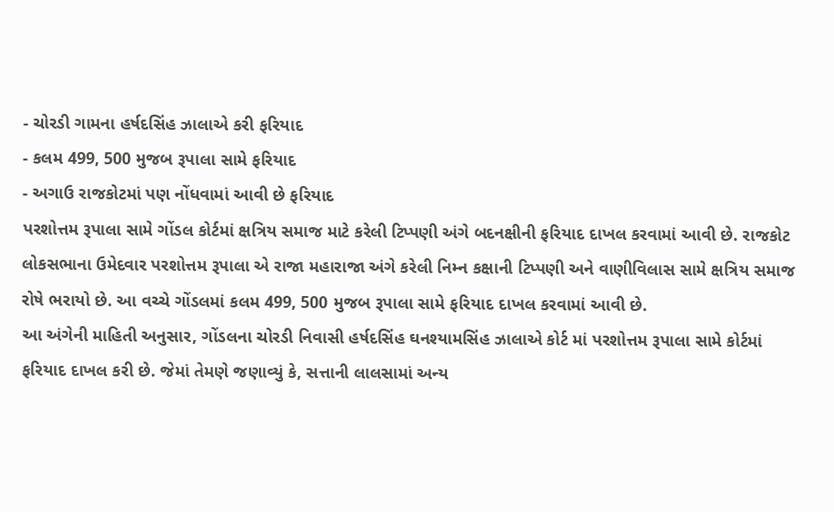- ચોરડી ગામના હર્ષદસિંહ ઝાલાએ કરી ફરિયાદ
- કલમ 499, 500 મુજબ રૂપાલા સામે ફરિયાદ
- અગાઉ રાજકોટમાં પણ નોંધવામાં આવી છે ફરિયાદ
પરશોત્તમ રૂપાલા સામે ગોંડલ કોર્ટમાં ક્ષત્રિય સમાજ માટે કરેલી ટિપ્પણી અંગે બદનક્ષીની ફરિયાદ દાખલ કરવામાં આવી છે. રાજકોટ લોકસભાના ઉમેદવાર પરશોત્તમ રૂપાલા એ રાજા મહારાજા અંગે કરેલી નિમ્ન કક્ષાની ટિપ્પણી અને વાણીવિલાસ સામે ક્ષત્રિય સમાજ રોષે ભરાયો છે. આ વચ્ચે ગોંડલમાં કલમ 499, 500 મુજબ રૂપાલા સામે ફરિયાદ દાખલ કરવામાં આવી છે.
આ અંગેની માહિતી અનુસાર, ગોંડલના ચોરડી નિવાસી હર્ષદસિંહ ઘનશ્યામસિંહ ઝાલાએ કોર્ટ માં પરશોત્તમ રૂપાલા સામે કોર્ટમાં ફરિયાદ દાખલ કરી છે. જેમાં તેમણે જણાવ્યું કે, સત્તાની લાલસામાં અન્ય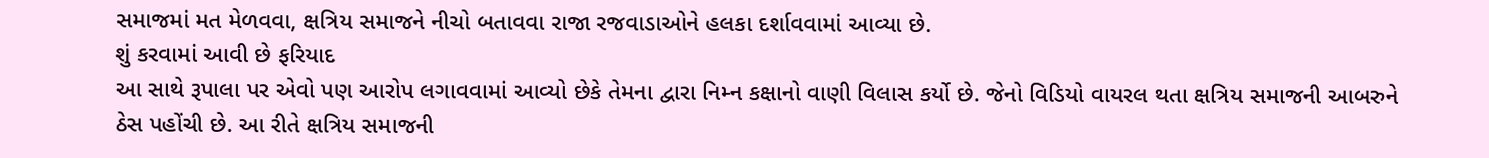સમાજમાં મત મેળવવા, ક્ષત્રિય સમાજને નીચો બતાવવા રાજા રજવાડાઓને હલકા દર્શાવવામાં આવ્યા છે.
શું કરવામાં આવી છે ફરિયાદ
આ સાથે રૂપાલા પર એવો પણ આરોપ લગાવવામાં આવ્યો છેકે તેમના દ્વારા નિમ્ન કક્ષાનો વાણી વિલાસ કર્યો છે. જેનો વિડિયો વાયરલ થતા ક્ષત્રિય સમાજની આબરુને ઠેસ પહોંચી છે. આ રીતે ક્ષત્રિય સમાજની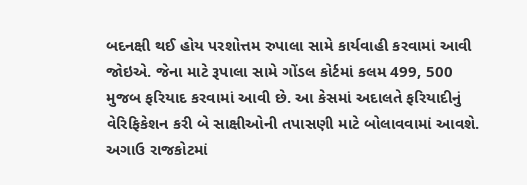બદનક્ષી થઈ હોય પરશોત્તમ રુપાલા સામે કાર્યવાહી કરવામાં આવી જોઇએ. જેના માટે રૂપાલા સામે ગોંડલ કોર્ટમાં કલમ 499, 500 મુજબ ફરિયાદ કરવામાં આવી છે. આ કેસમાં અદાલતે ફરિયાદીનું વેરિફિકેશન કરી બે સાક્ષીઓની તપાસણી માટે બોલાવવામાં આવશે.
અગાઉ રાજકોટમાં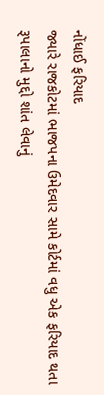નોંધાઈ ફરિયાદ
જ્યારે રાજકોટમાં ભાજપના ઉમેદવાર સામે કોર્ટમાં વધુ એક ફરિયાદ થતા રૂપાલાનો મુદ્દો શાંત લેવાનું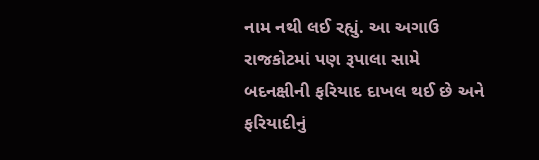નામ નથી લઈ રહ્યું. આ અગાઉ રાજકોટમાં પણ રૂપાલા સામે બદનક્ષીની ફરિયાદ દાખલ થઈ છે અને ફરિયાદીનું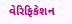વેરિફિકેશન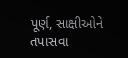પૂર્ણ, સાક્ષીઓને તપાસવા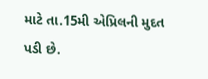માટે તા.15મી એપ્રિલની મુદત પડી છે.